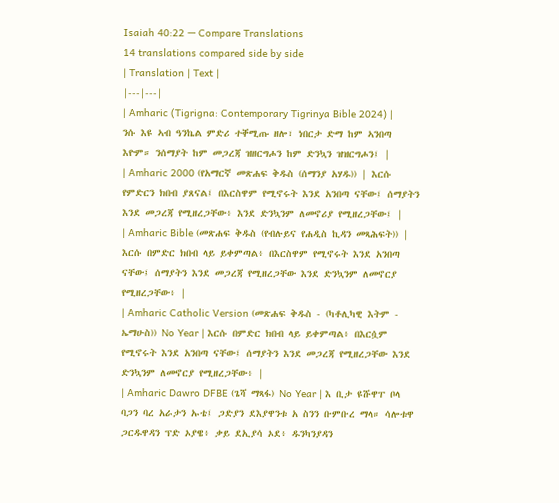Isaiah 40:22 — Compare Translations
14 translations compared side by side
| Translation | Text |
|---|---|
| Amharic (Tigrigna: Contemporary Tigrinya Bible 2024) | ንሱ እዩ ኣብ ዓንኬል ምድሪ ተቐሚጡ ዘሎ፣ ነበርታ ድማ ከም ኣንበጣ እዮም። ንሰማያት ከም መጋረጃ ዝዘርግሖን ከም ድንኳን ዝዝርግሖን፤ |
| Amharic 2000 (የአማርኛ መጽሐፍ ቅዱስ (ሰማንያ አሃዱ)) | እርሱ የምድርን ክበብ ያጸናል፤ በእርስዋም የሚኖሩት እንደ አንበጣ ናቸው፤ ሰማያትን እንደ መጋረጃ የሚዘረጋቸው፥ እንደ ድንኳንም ለመኖሪያ የሚዘረጋቸው፤ |
| Amharic Bible (መጽሐፍ ቅዱስ (የብሉይና የሐዲስ ኪዳን መጻሕፍት)) | እርሱ በምድር ክበብ ላይ ይቀምጣል፥ በእርስዋም የሚኖሩት እንደ አንበጣ ናቸው፤ ሰማያትን እንደ መጋረጃ የሚዘረጋቸው እንደ ድንኳንም ለመኖርያ የሚዘረጋቸው፥ |
| Amharic Catholic Version (መጽሐፍ ቅዱስ - (ካቶሊካዊ እትም - ኤማሁስ)) No Year | እርሱ በምድር ክበብ ላይ ይቀምጣል፥ በእርሷም የሚኖሩት እንደ አንበጣ ናቸው፤ ሰማያትን እንደ መጋረጃ የሚዘረጋቸው እንደ ድንኳንም ለመኖርያ የሚዘረጋቸው፥ |
| Amharic Dawro DFBE (ጌሻ ማጻፋ) No Year | እ ቢታ ዩሹዋፐ ቦላ ባጋን ባረ አራታን ኡቴ፤ ጋድያን ደእያዋንቱ አ ስንን ቡምቡረ ማላ። ሳሎቱዋ ጋርዱዋዳን ፕድ ኦያዌ፥ ቃይ ደኢያሳ ኦደ፥ ዱንካንያዳን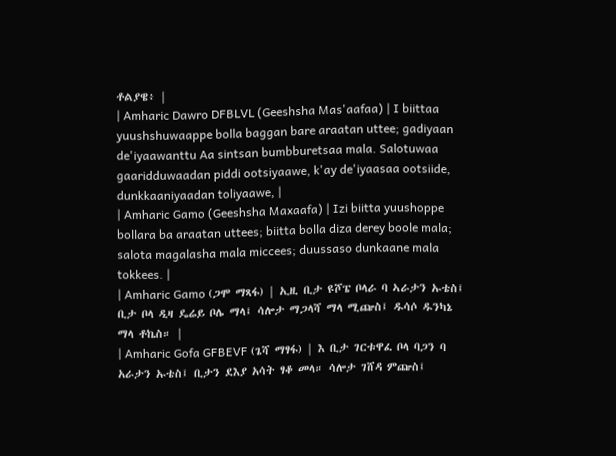ቶልያዌ፥ |
| Amharic Dawro DFBLVL (Geeshsha Mas'aafaa) | I biittaa yuushshuwaappe bolla baggan bare araatan uttee; gadiyaan de'iyaawanttu Aa sintsan bumbburetsaa mala. Salotuwaa gaaridduwaadan piddi ootsiyaawe, k'ay de'iyaasaa ootsiide, dunkkaaniyaadan toliyaawe, |
| Amharic Gamo (Geeshsha Maxaafa) | Izi biitta yuushoppe bollara ba araatan uttees; biitta bolla diza derey boole mala; salota magalasha mala miccees; duussaso dunkaane mala tokkees. |
| Amharic Gamo (ጋሞ ማጻፋ) | ኢዚ ቢታ ዩሾፔ ቦላራ ባ ኣራታን ኡቴስ፤ ቢታ ቦላ ዲዛ ዴሬይ ቦሌ ማላ፤ ሳሎታ ማጋላሻ ማላ ሚጬስ፤ ዱሳሶ ዱንካኔ ማላ ቶኬስ። |
| Amharic Gofa GFBEVF (ጌሻ ማፃፋ) | እ ቢታ ገርቱዋፈ ቦላ ባጋን ባ አራታን ኡቴስ፤ ቢታን ደእያ አሳት ፃቆ መላ። ሳሎታ ገሸዳ ምጬስ፤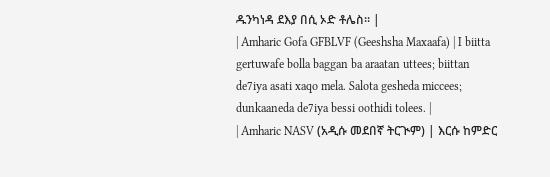ዱንካነዳ ደእያ በሲ ኦድ ቶሌስ። |
| Amharic Gofa GFBLVF (Geeshsha Maxaafa) | I biitta gertuwafe bolla baggan ba araatan uttees; biittan de7iya asati xaqo mela. Salota gesheda miccees; dunkaaneda de7iya bessi oothidi tolees. |
| Amharic NASV (አዲሱ መደበኛ ትርጒም) | እርሱ ከምድር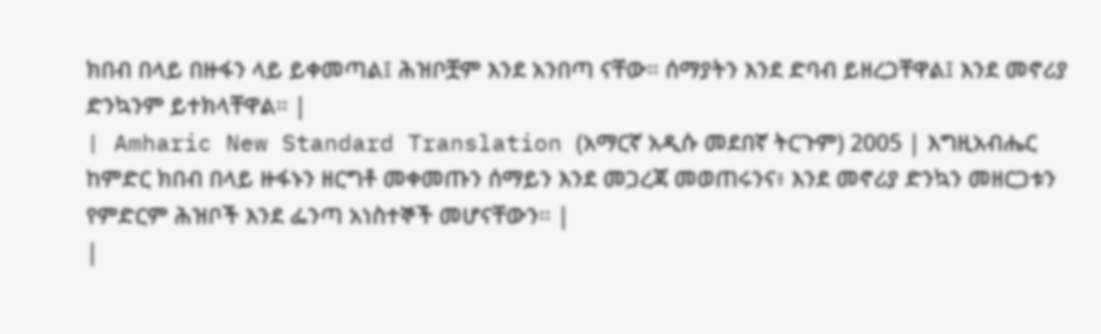ክበብ በላይ በዙፋን ላይ ይቀመጣል፤ ሕዝቦቿም እንደ አንበጣ ናቸው። ሰማያትን እንደ ድባብ ይዘረጋቸዋል፤ እንደ መኖሪያ ድንኳንም ይተክላቸዋል። |
| Amharic New Standard Translation (አማርኛ አዲሱ መደበኛ ትርጉም) 2005 | እግዚአብሔር ከምድር ክበብ በላይ ዙፋኑን ዘርግቶ መቀመጡን ሰማይን እንደ መጋረጃ መወጠሩንና፥ እንደ መኖሪያ ድንኳን መዘርጋቱን የምድርም ሕዝቦች እንደ ፌንጣ አነስተኞች መሆናቸውን። |
|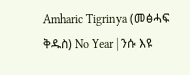Amharic Tigrinya (መፅሓፍ ቅዱስ) No Year | ንሱ እዩ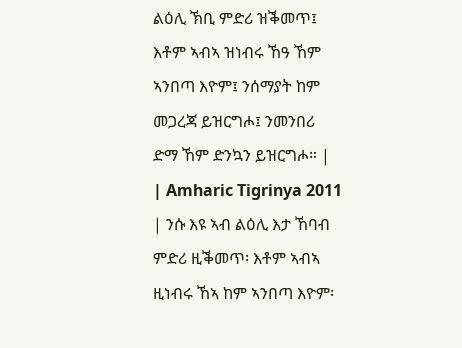ልዕሊ ኽቢ ምድሪ ዝቕመጥ፤ እቶም ኣብኣ ዝነብሩ ኸዓ ኸም ኣንበጣ እዮም፤ ንሰማያት ከም መጋረጃ ይዝርግሖ፤ ንመንበሪ ድማ ኸም ድንኳን ይዝርግሖ። |
| Amharic Tigrinya 2011 | ንሱ እዩ ኣብ ልዕሊ እታ ኸባብ ምድሪ ዚቕመጥ፡ እቶም ኣብኣ ዚነብሩ ኸኣ ከም ኣንበጣ እዮም፡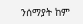ንሰማያት ከም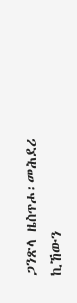ጋንጽላ ዜስጥሖ፡መሕደሪ ኪኸውን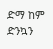ድማ ከም ድንኳን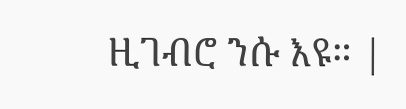ዚገብሮ ንሱ እዩ። |